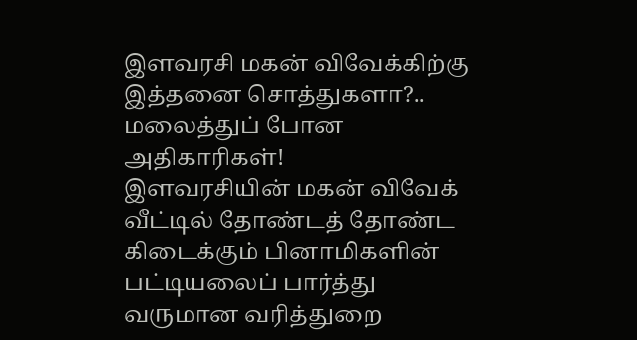இளவரசி மகன் விவேக்கிற்கு இத்தனை சொத்துகளா?.. மலைத்துப் போன அதிகாரிகள்!
இளவரசியின் மகன் விவேக் வீட்டில் தோண்டத் தோண்ட கிடைக்கும் பினாமிகளின் பட்டியலைப் பார்த்து வருமான வரித்துறை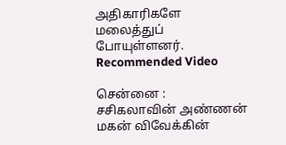அதிகாரிகளே மலைத்துப் போயுள்ளனர்.
Recommended Video

சென்னை : சசிகலாவின் அண்ணன் மகன் விவேக்கின்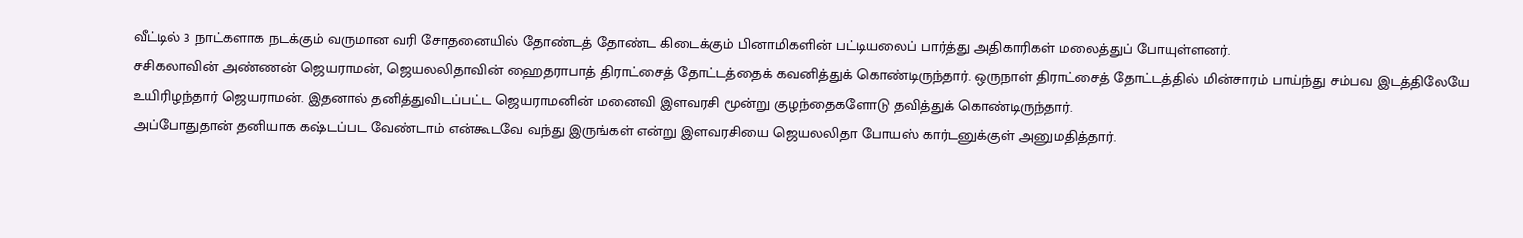வீட்டில் 3 நாட்களாக நடக்கும் வருமான வரி சோதனையில் தோண்டத் தோண்ட கிடைக்கும் பினாமிகளின் பட்டியலைப் பார்த்து அதிகாரிகள் மலைத்துப் போயுள்ளனர்.
சசிகலாவின் அண்ணன் ஜெயராமன், ஜெயலலிதாவின் ஹைதராபாத் திராட்சைத் தோட்டத்தைக் கவனித்துக் கொண்டிருந்தார். ஒருநாள் திராட்சைத் தோட்டத்தில் மின்சாரம் பாய்ந்து சம்பவ இடத்திலேயே உயிரிழந்தார் ஜெயராமன். இதனால் தனித்துவிடப்பட்ட ஜெயராமனின் மனைவி இளவரசி மூன்று குழந்தைகளோடு தவித்துக் கொண்டிருந்தார்.
அப்போதுதான் தனியாக கஷ்டப்பட வேண்டாம் என்கூடவே வந்து இருங்கள் என்று இளவரசியை ஜெயலலிதா போயஸ் கார்டனுக்குள் அனுமதித்தார்.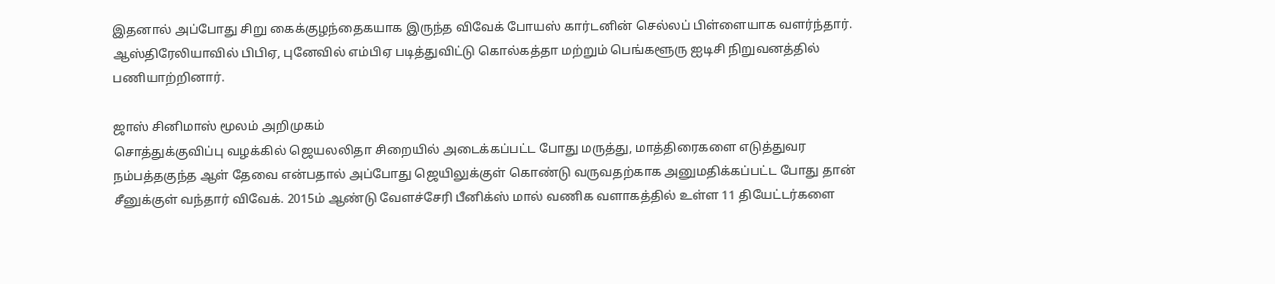இதனால் அப்போது சிறு கைக்குழந்தைகயாக இருந்த விவேக் போயஸ் கார்டனின் செல்லப் பிள்ளையாக வளர்ந்தார். ஆஸ்திரேலியாவில் பிபிஏ, புனேவில் எம்பிஏ படித்துவிட்டு கொல்கத்தா மற்றும் பெங்களூரு ஐடிசி நிறுவனத்தில் பணியாற்றினார்.

ஜாஸ் சினிமாஸ் மூலம் அறிமுகம்
சொத்துக்குவிப்பு வழக்கில் ஜெயலலிதா சிறையில் அடைக்கப்பட்ட போது மருத்து, மாத்திரைகளை எடுத்துவர நம்பத்தகுந்த ஆள் தேவை என்பதால் அப்போது ஜெயிலுக்குள் கொண்டு வருவதற்காக அனுமதிக்கப்பட்ட போது தான் சீனுக்குள் வந்தார் விவேக். 2015ம் ஆண்டு வேளச்சேரி பீனிக்ஸ் மால் வணிக வளாகத்தில் உள்ள 11 தியேட்டர்களை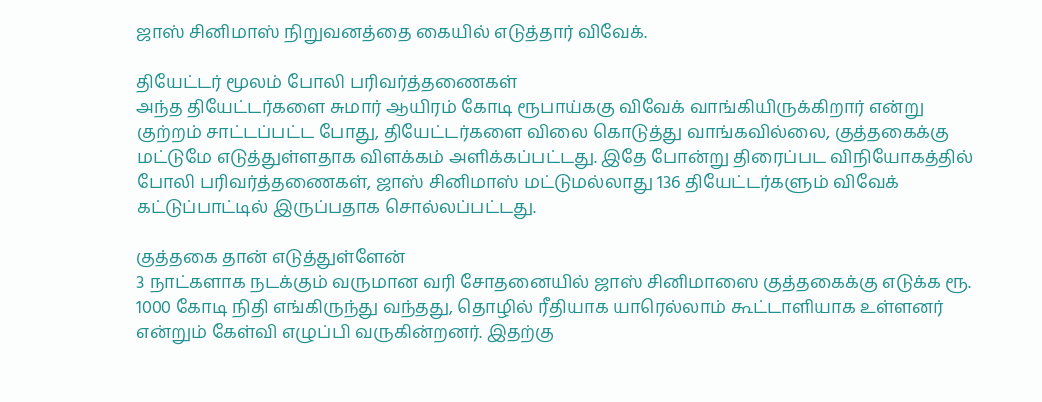ஜாஸ் சினிமாஸ் நிறுவனத்தை கையில் எடுத்தார் விவேக்.

தியேட்டர் மூலம் போலி பரிவர்த்தணைகள்
அந்த தியேட்டர்களை சுமார் ஆயிரம் கோடி ரூபாய்ககு விவேக் வாங்கியிருக்கிறார் என்று குற்றம் சாட்டப்பட்ட போது, தியேட்டர்களை விலை கொடுத்து வாங்கவில்லை, குத்தகைக்கு மட்டுமே எடுத்துள்ளதாக விளக்கம் அளிக்கப்பட்டது. இதே போன்று திரைப்பட விநியோகத்தில் போலி பரிவர்த்தணைகள், ஜாஸ் சினிமாஸ் மட்டுமல்லாது 136 தியேட்டர்களும் விவேக் கட்டுப்பாட்டில் இருப்பதாக சொல்லப்பட்டது.

குத்தகை தான் எடுத்துள்ளேன்
3 நாட்களாக நடக்கும் வருமான வரி சோதனையில் ஜாஸ் சினிமாஸை குத்தகைக்கு எடுக்க ரூ. 1000 கோடி நிதி எங்கிருந்து வந்தது, தொழில் ரீதியாக யாரெல்லாம் கூட்டாளியாக உள்ளனர் என்றும் கேள்வி எழுப்பி வருகின்றனர். இதற்கு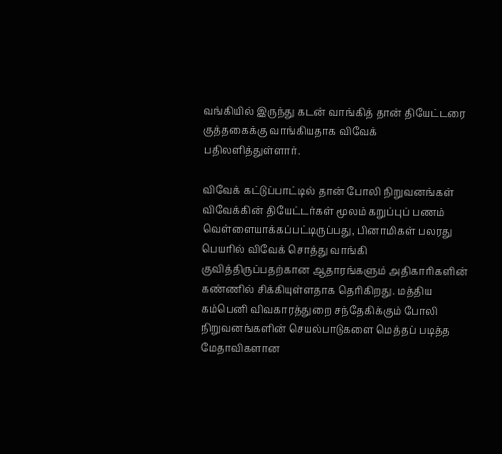வங்கியில் இருந்து கடன் வாங்கித் தான் தியேட்டரை குத்தகைக்கு வாங்கியதாக விவேக் பதிலளித்துள்ளார்.

விவேக் கட்டுப்பாட்டில் தான் போலி நிறுவனங்கள்
விவேக்கின் தியேட்டர்கள் மூலம் கறுப்புப் பணம் வெள்ளையாக்கப்பட்டிருப்பது, பினாமிகள் பலரது பெயரில் விவேக் சொத்து வாங்கி குவித்திருப்பதற்கான ஆதாரங்களும் அதிகாரிகளின் கண்ணில் சிக்கியுள்ளதாக தெரிகிறது. மத்திய கம்பெனி விவகாரத்துறை சந்தேகிக்கும் போலி நிறுவனங்களின் செயல்பாடுகளை மெத்தப் படித்த மேதாவிகளான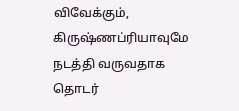விவேக்கும், கிருஷ்ணப்ரியாவுமே நடத்தி வருவதாக தொடர்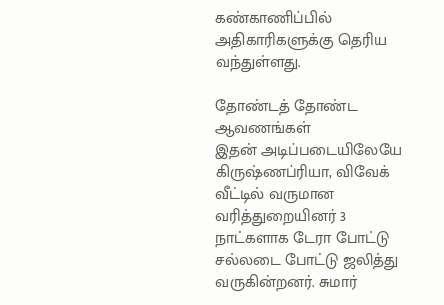கண்காணிப்பில் அதிகாரிகளுக்கு தெரிய வந்துள்ளது.

தோண்டத் தோண்ட ஆவணங்கள்
இதன் அடிப்படையிலேயே கிருஷ்ணப்ரியா, விவேக் வீட்டில் வருமான வரித்துறையினர் 3 நாட்களாக டேரா போட்டு சல்லடை போட்டு ஜலித்து வருகின்றனர். சுமார்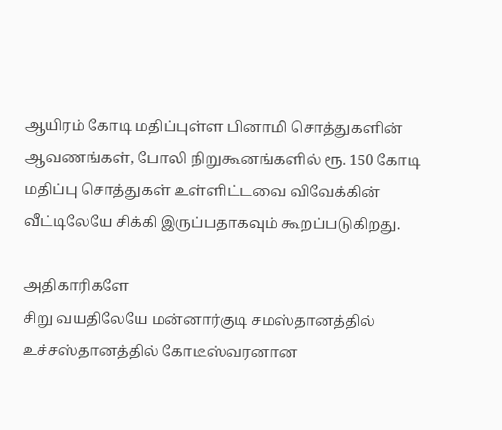ஆயிரம் கோடி மதிப்புள்ள பினாமி சொத்துகளின் ஆவணங்கள், போலி நிறுகூனங்களில் ரூ. 150 கோடி மதிப்பு சொத்துகள் உள்ளிட்டவை விவேக்கின் வீட்டிலேயே சிக்கி இருப்பதாகவும் கூறப்படுகிறது.

அதிகாரிகளே
சிறு வயதிலேயே மன்னார்குடி சமஸ்தானத்தில் உச்சஸ்தானத்தில் கோடீஸ்வரனான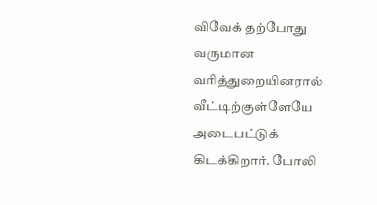விவேக் தற்போது வருமான வரித்துறையினரால் வீட்டிற்குள்ளேயே அடைபட்டுக் கிடக்கிறார். போலி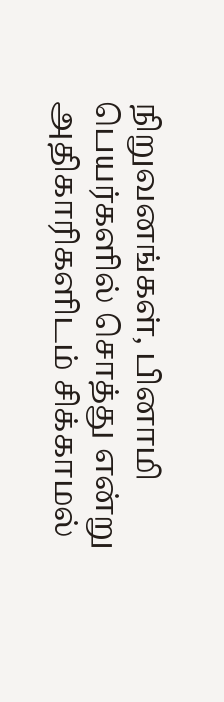நிறுவனங்கள், பினாமி பெயர்களில் சொத்து என்று அதிகாரிகளிடம் சிக்காமல்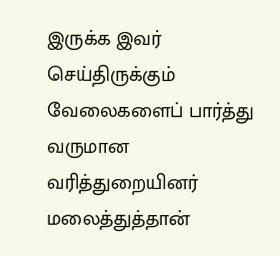இருக்க இவர் செய்திருக்கும் வேலைகளைப் பார்த்து வருமான வரித்துறையினர் மலைத்துத்தான்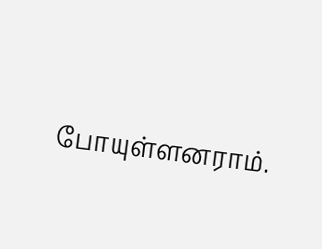போயுள்ளனராம்.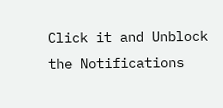Click it and Unblock the Notifications